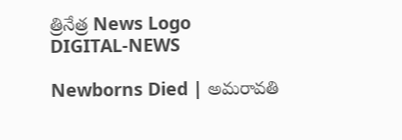త్రినేత్ర News Logo
DIGITAL-NEWS

Newborns Died | అమరావతి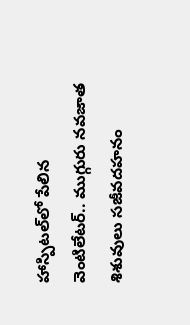హాస్పిట‌ల్‌లో పేలిన వెంటిలేట‌ర్‌.. ముగ్గురు నవజాత శిశువులు స‌జీవ‌ద‌హ‌నం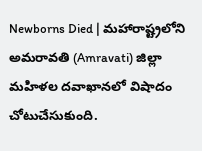Newborns Died | మహారాష్ట్రలోని అమ‌రావతి (Amravati) జిల్లా మ‌హిళ‌ల‌ ద‌వాఖాన‌లో విషాదం చోటుచేసుకుంది.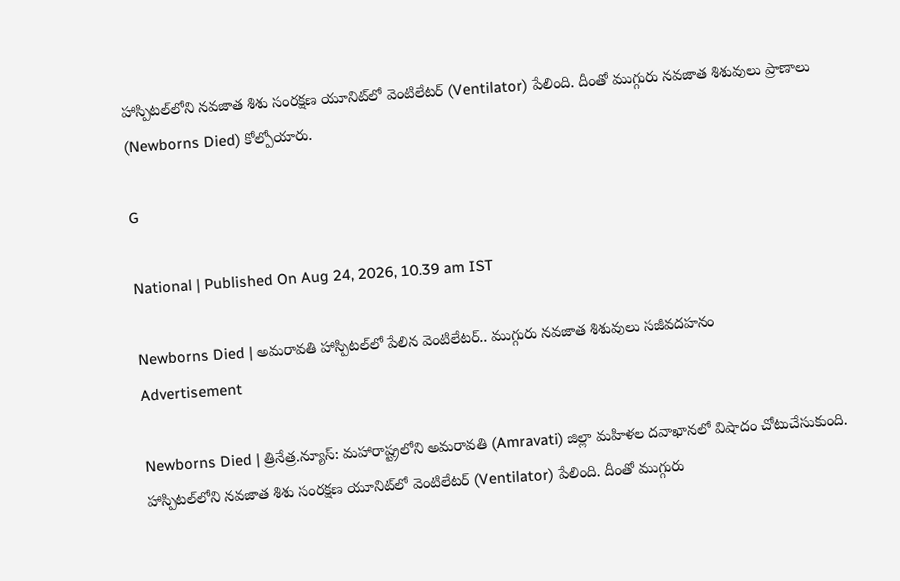హాస్పిట‌ల్‌లోని న‌వ‌జాత శిశు సంర‌క్ష‌ణ యూనిట్‌లో వెంటిలేట‌ర్ (Ventilator) పేలింది. దీంతో ముగ్గురు న‌వ‌జాత శిశువులు ప్రాణాలు (Newborns Died) కోల్పోయారు.

G

National | Published On Aug 24, 2026, 10.39 am IST

Newborns Died | అమరావతి హాస్పిట‌ల్‌లో పేలిన వెంటిలేట‌ర్‌.. ముగ్గురు నవజాత శిశువులు స‌జీవ‌ద‌హ‌నం
Advertisement

Newborns Died | త్రినేత్ర‌.న్యూస్‌: మహారాష్ట్రలోని అమ‌రావతి (Amravati) జిల్లా మ‌హిళ‌ల‌ ద‌వాఖాన‌లో విషాదం చోటుచేసుకుంది. హాస్పిట‌ల్‌లోని న‌వ‌జాత శిశు సంర‌క్ష‌ణ యూనిట్‌లో వెంటిలేట‌ర్ (Ventilator) పేలింది. దీంతో ముగ్గురు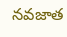న‌వ‌జాత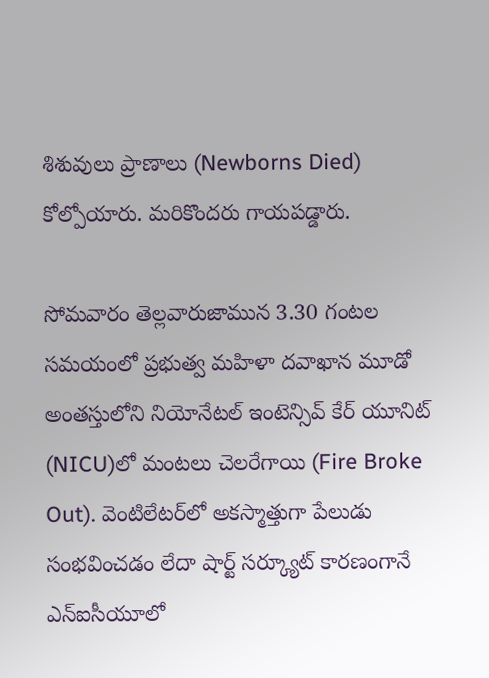శిశువులు ప్రాణాలు (Newborns Died) కోల్పోయారు. మరికొందరు గాయ‌ప‌డ్డారు.

సోమ‌వారం తెల్ల‌వారుజామున 3.30 గంటల సమయంలో ప్రభుత్వ మహిళా ద‌వాఖాన‌ మూడో అంతస్తులోని నియోనేటల్ ఇంటెన్సివ్ కేర్ యూనిట్ (NICU)లో మంటలు చెలరేగాయి (Fire Broke Out). వెంటిలేటర్‌లో అకస్మాత్తుగా పేలుడు సంభవించడం లేదా షార్ట్ సర్క్యూట్ కారణంగానే ఎన్ఐసీయూలో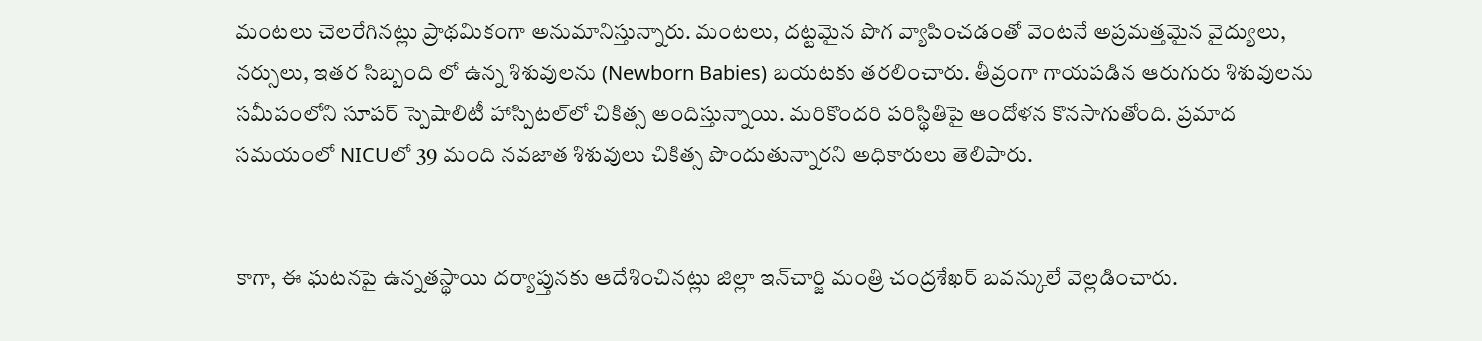మంటలు చెలరేగినట్లు ప్రాథమికంగా అనుమానిస్తున్నారు. మంటలు, దట్టమైన పొగ వ్యాపించడంతో వెంట‌నే అప్ర‌మ‌త్త‌మైన‌ వైద్యులు, న‌ర్సులు, ఇత‌ర సిబ్బంది లో ఉన్న శిశువులను (Newborn Babies) బయటకు తరలించారు. తీవ్రంగా గాయ‌ప‌డిన ఆరుగురు శిశువుల‌ను స‌మీపంలోని సూప‌ర్ స్పెషాలిటీ హాస్పిట‌ల్‌లో చికిత్స అందిస్తున్నాయి. మరికొందరి పరిస్థితిపై ఆందోళన కొనసాగుతోంది. ప్ర‌మాద సమయంలో NICUలో 39 మంది నవజాత శిశువులు చికిత్స పొందుతున్నార‌ని అధికారులు తెలిపారు.


కాగా, ఈ ఘ‌ట‌న‌పై ఉన్న‌త‌స్థాయి ద‌ర్యాప్తున‌కు ఆదేశించిన‌ట్లు జిల్లా ఇన్‌చార్జి మంత్రి చంద్ర‌శేఖ‌ర్ బ‌వ‌న్కులే వెల్ల‌డించారు.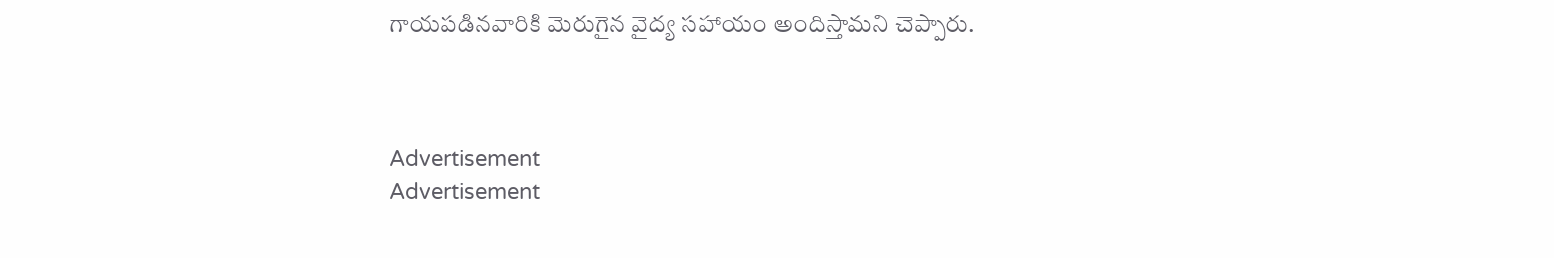గాయ‌ప‌డిన‌వారికి మెరుగైన వైద్య స‌హాయం అందిస్తామ‌ని చెప్పారు.



Advertisement
Advertisement